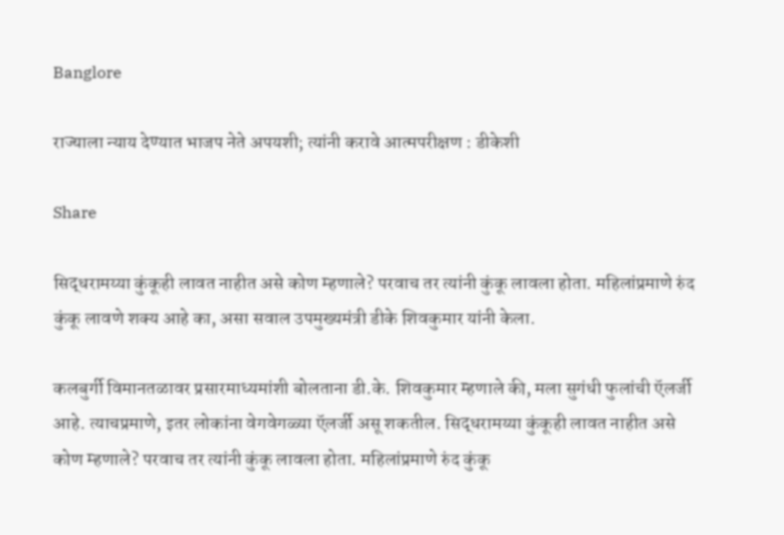Banglore

राज्याला न्याय देण्यात भाजप नेते अपयशी; त्यांनी करावे आत्मपरीक्षण : डीकेशी

Share

सिद्धरामय्या कुंकूही लावत नाहीत असे कोण म्हणाले? परवाच तर त्यांनी कुंकू लावला होता. महिलांप्रमाणे रुंद कुंकू लावणे शक्य आहे का, असा सवाल उपमुख्यमंत्री डीके शिवकुमार यांनी केला.

कलबुर्गी विमानतळावर प्रसारमाध्यमांशी बोलताना डी.के. शिवकुमार म्हणाले की, मला सुगंधी फुलांची ऍलर्जी आहे. त्याचप्रमाणे, इतर लोकांना वेगवेगळ्या ऍलर्जी असू शकतील. सिद्धरामय्या कुंकूही लावत नाहीत असे कोण म्हणाले? परवाच तर त्यांनी कुंकू लावला होता. महिलांप्रमाणे रुंद कुंकू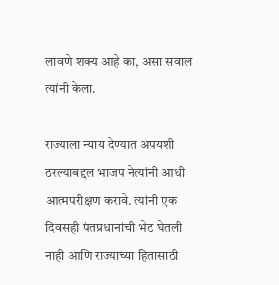लावणे शक्य आहे का, असा सवाल त्यांनी केला.

राज्याला न्याय देण्यात अपयशी ठरल्याबद्दल भाजप नेत्यांनी आधी आत्मपरीक्षण करावे. त्यांनी एक दिवसही पंतप्रधानांची भेट घेतली नाही आणि राज्याच्या हितासाठी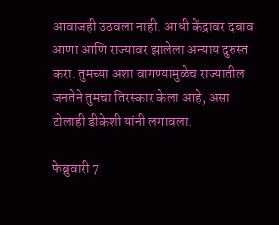आवाजही उठवला नाही. आधी केंद्रावर दबाव आणा आणि राज्यावर झालेला अन्याय दुरुस्त करा. तुमच्या अशा वागण्यामुळेच राज्यातील जनतेने तुमचा तिरस्कार केला आहे, असा टोलाही डीकेशी यांनी लगावला.

फेब्रुवारी 7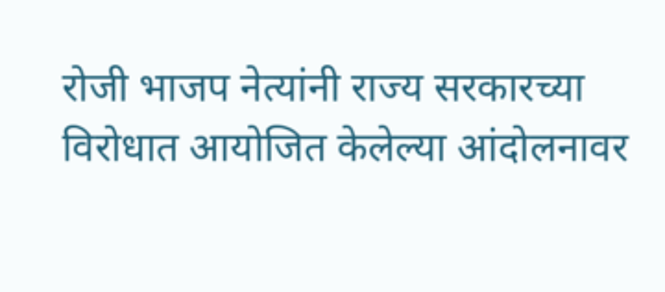रोजी भाजप नेत्यांनी राज्य सरकारच्या विरोधात आयोजित केलेल्या आंदोलनावर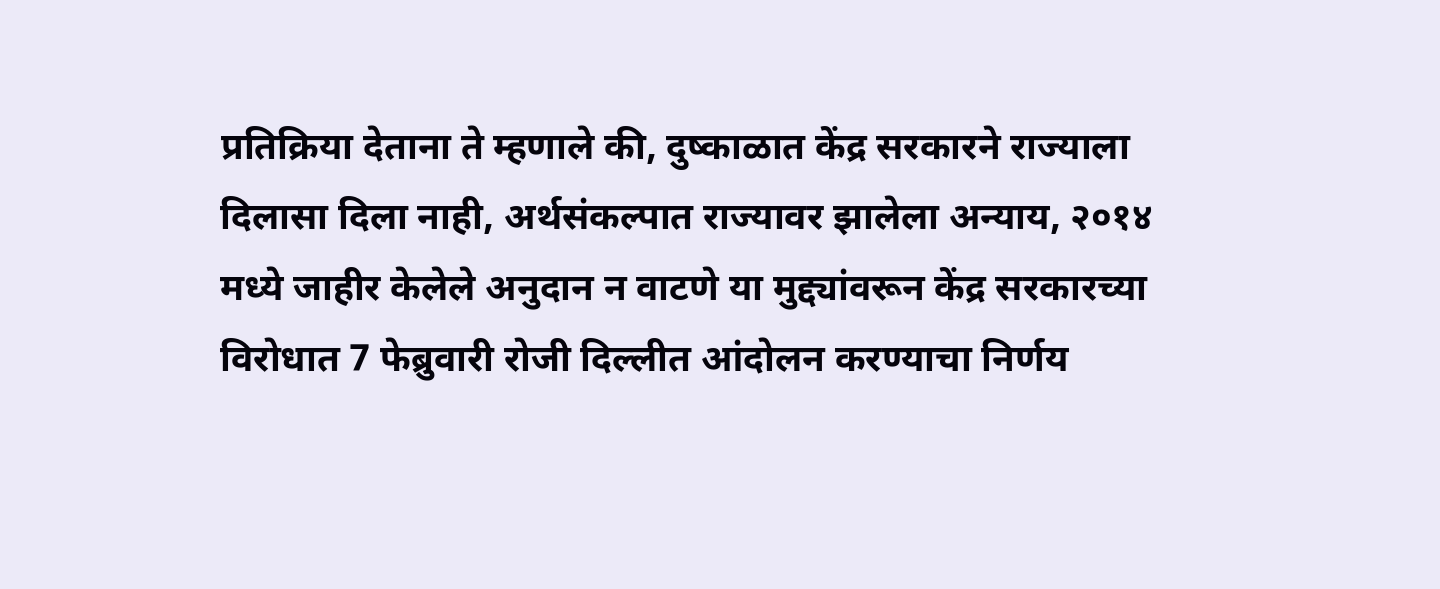प्रतिक्रिया देताना ते म्हणाले की, दुष्काळात केंद्र सरकारने राज्याला दिलासा दिला नाही, अर्थसंकल्पात राज्यावर झालेला अन्याय, २०१४ मध्ये जाहीर केलेले अनुदान न वाटणे या मुद्द्यांवरून केंद्र सरकारच्या विरोधात 7 फेब्रुवारी रोजी दिल्लीत आंदोलन करण्याचा निर्णय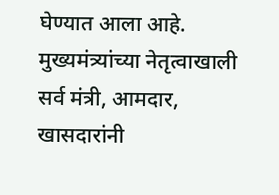घेण्यात आला आहे. मुख्यमंत्र्यांच्या नेतृत्वाखाली सर्व मंत्री, आमदार, खासदारांनी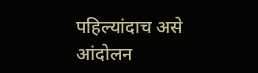पहिल्यांदाच असे आंदोलन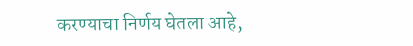करण्याचा निर्णय घेतला आहे,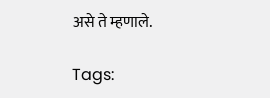असे ते म्हणाले.

Tags: